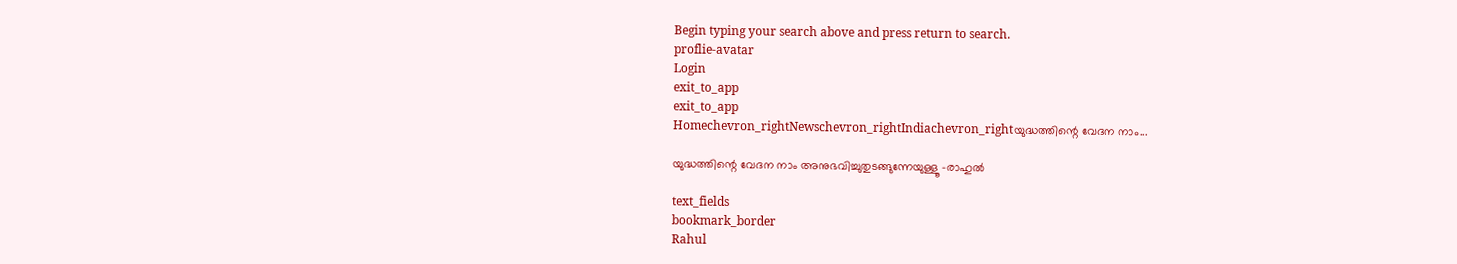Begin typing your search above and press return to search.
proflie-avatar
Login
exit_to_app
exit_to_app
Homechevron_rightNewschevron_rightIndiachevron_rightയുദ്ധത്തിന്റെ വേദന നാം...

യുദ്ധത്തിന്റെ വേദന നാം അനുഭവിച്ചുതുടങ്ങുന്നേയുള്ളൂ -രാഹുൽ

text_fields
bookmark_border
Rahul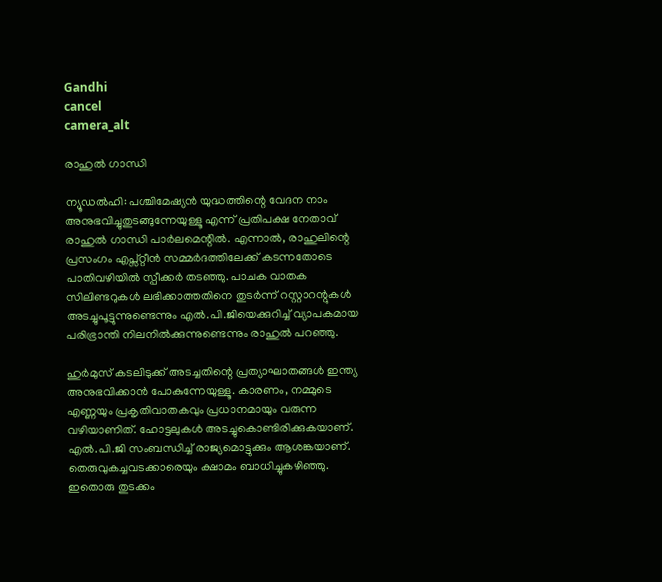Gandhi
cancel
camera_alt

രാഹുൽ ഗാന്ധി

ന്യൂഡൽഹി: പശ്ചിമേഷ്യൻ യുദ്ധത്തിന്റെ വേദന നാം അനുഭവിച്ചുതുടങ്ങുന്നേയുള്ളൂ എന്ന് പ്രതിപക്ഷ നേതാവ് രാഹുൽ ഗാന്ധി പാർലമെന്റിൽ. എന്നാൽ, രാഹുലിന്റെ പ്രസംഗം എപ്സ്റ്റീൻ സമ്മർദത്തിലേക്ക് കടന്നതോടെ പാതിവഴിയിൽ സ്പീക്കർ തടഞ്ഞു. പാചക വാതക സിലിണ്ടറുകൾ ലഭിക്കാത്തതിനെ തുടർന്ന് റസ്റ്റാറന്റുകൾ അടച്ചുപൂട്ടുന്നുണ്ടെന്നും എൽ.പി.ജിയെക്കുറിച്ച് വ്യാപകമായ പരിഭ്രാന്തി നിലനിൽക്കുന്നുണ്ടെന്നും രാഹുൽ പറഞ്ഞു.

ഹുർമുസ് കടലിടുക്ക് അടച്ചതിന്റെ പ്രത്യാഘാതങ്ങൾ ഇന്ത്യ അനുഭവിക്കാൻ പോകുന്നേയുള്ളൂ. കാരണം, നമ്മുടെ എണ്ണയും പ്രകൃതിവാതകവും പ്രധാനമായും വരുന്ന വഴിയാണിത്. ഹോട്ടലുകൾ അടച്ചുകൊണ്ടിരിക്കുകയാണ്. എൽ.പി.ജി സംബന്ധിച്ച് രാജ്യമൊട്ടുക്കും ആശങ്കയാണ്. തെരുവുകച്ചവടക്കാരെയും ക്ഷാമം ബാധിച്ചുകഴിഞ്ഞു. ഇതൊരു തുടക്കം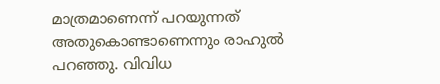മാത്രമാണെന്ന് പറയുന്നത് അതുകൊണ്ടാണെന്നും രാഹുൽ പറഞ്ഞു. വിവിധ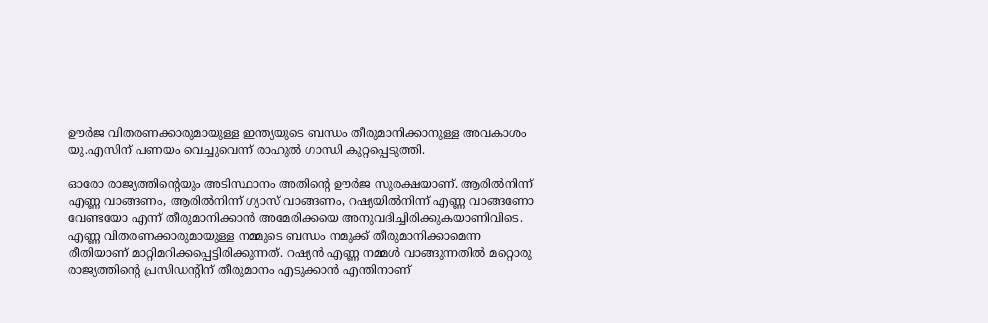ഊർജ വിതരണക്കാരുമായുള്ള ഇന്ത്യയുടെ ബന്ധം തീരുമാനിക്കാനുള്ള അവകാശം യു.എസിന് പണയം വെച്ചുവെന്ന് രാഹുൽ ഗാന്ധി കുറ്റപ്പെടുത്തി.

ഓരോ രാജ്യത്തിന്റെയും അടിസ്ഥാനം അതിന്റെ ഊർജ സുരക്ഷയാണ്. ആരിൽനിന്ന് എണ്ണ വാങ്ങണം, ആരിൽനിന്ന് ഗ്യാസ് വാങ്ങണം, റഷ്യയിൽനിന്ന് എണ്ണ വാങ്ങണോ വേണ്ടയോ എന്ന് തീരുമാനിക്കാൻ അമേരിക്കയെ അനുവദിച്ചിരിക്കുകയാണിവിടെ. എണ്ണ വിതരണക്കാരുമായുള്ള നമ്മുടെ ബന്ധം നമുക്ക് തീരുമാനിക്കാമെന്ന രീതിയാണ് മാറ്റിമറിക്കപ്പെട്ടിരിക്കുന്നത്. റഷ്യൻ എണ്ണ നമ്മൾ വാങ്ങുന്നതിൽ മറ്റൊരു രാജ്യത്തിന്റെ പ്രസിഡന്റിന് തീരുമാനം എടുക്കാൻ എന്തിനാണ്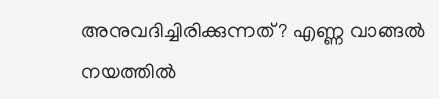അനുവദിച്ചിരിക്കുന്നത്? എണ്ണ വാങ്ങൽ നയത്തിൽ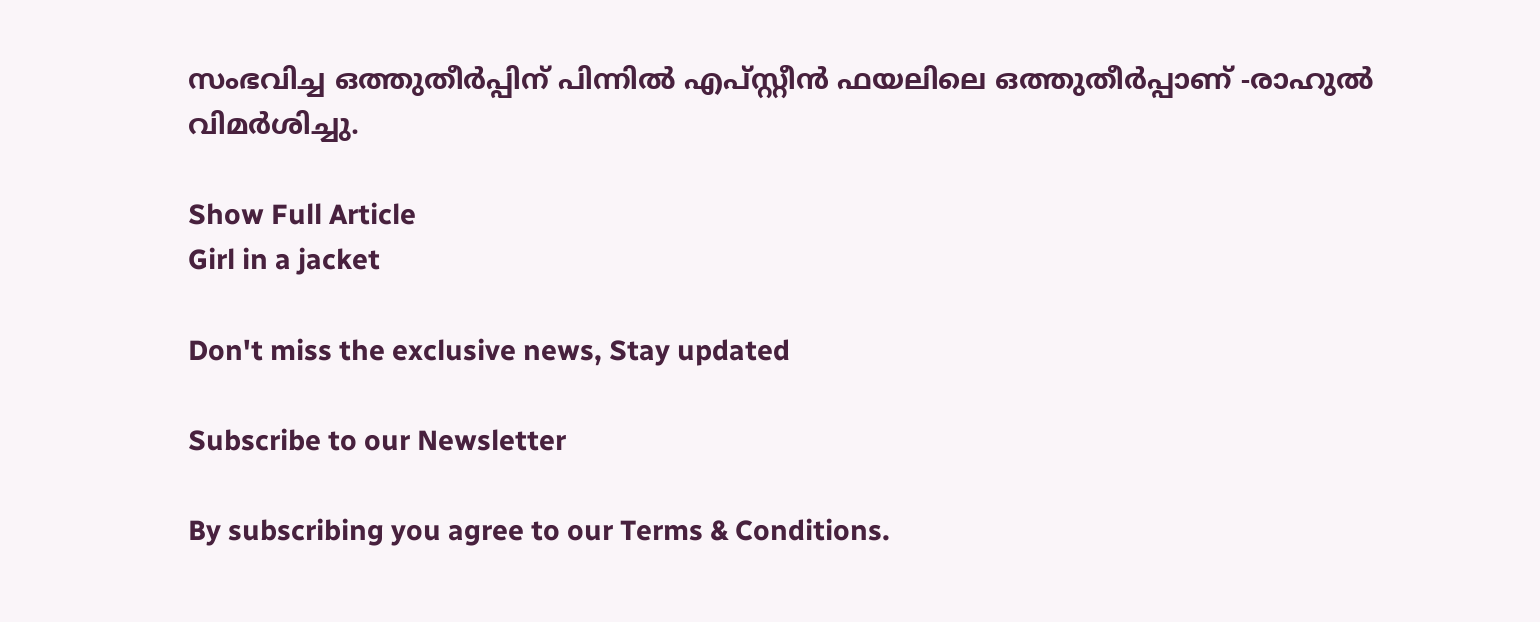സംഭവിച്ച ഒത്തുതീർപ്പിന് പിന്നിൽ എപ്സ്റ്റീൻ ഫയലിലെ ഒത്തുതീർപ്പാണ് -രാഹുൽ വിമർശിച്ചു.

Show Full Article
Girl in a jacket

Don't miss the exclusive news, Stay updated

Subscribe to our Newsletter

By subscribing you agree to our Terms & Conditions.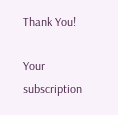Thank You!

Your subscription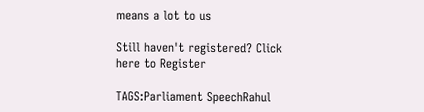means a lot to us

Still haven't registered? Click here to Register

TAGS:Parliament SpeechRahul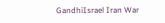GandhiIsrael Iran War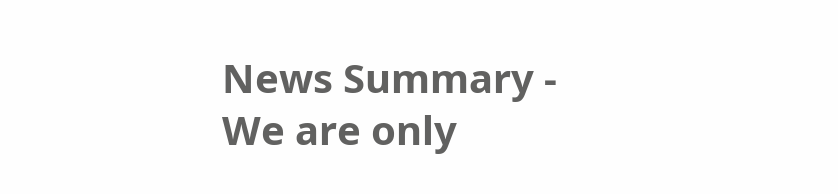News Summary - We are only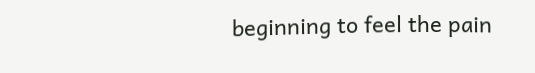beginning to feel the pain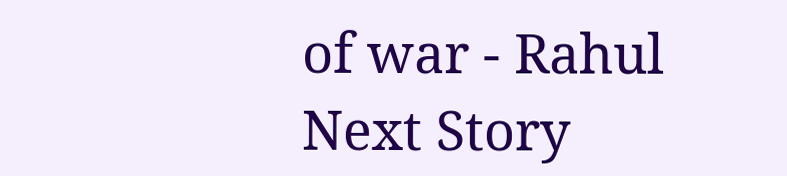of war - Rahul
Next Story